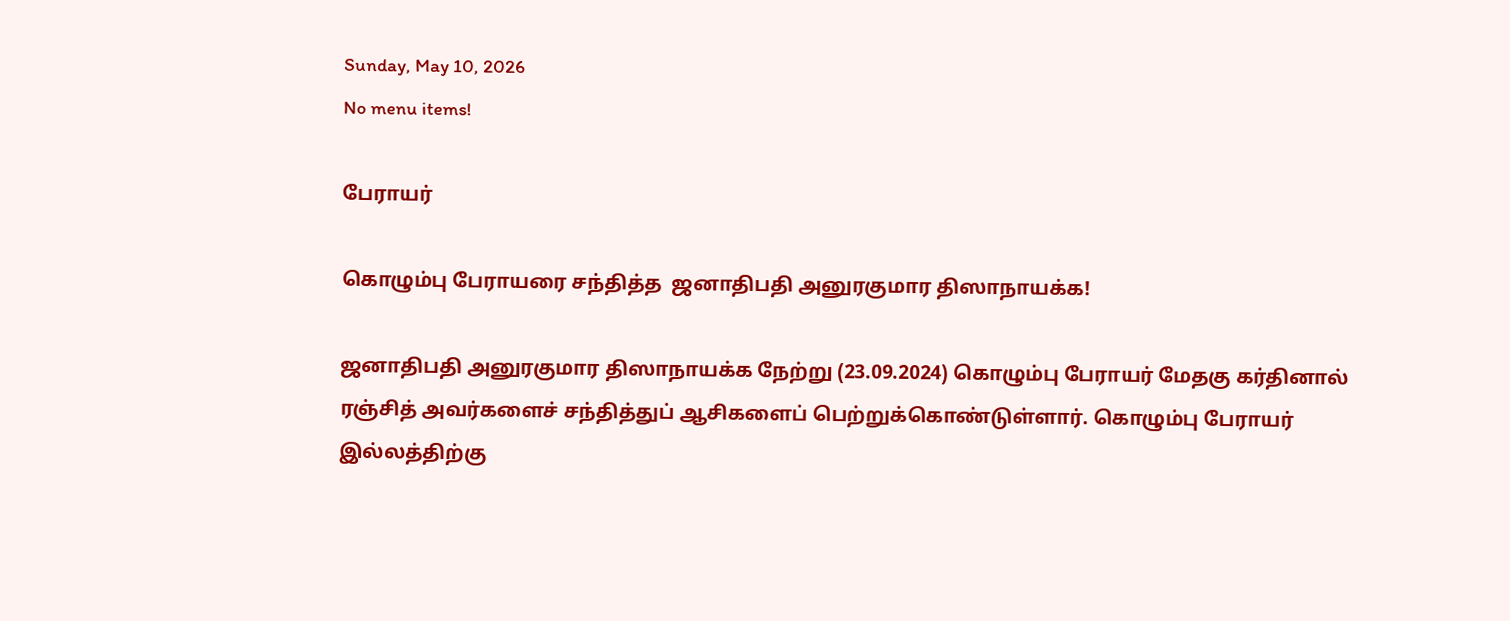Sunday, May 10, 2026
No menu items!

பேராயர்

கொழும்பு பேராயரை சந்தித்த  ஜனாதிபதி அனுரகுமார திஸாநாயக்க!

ஜனாதிபதி அனுரகுமார திஸாநாயக்க நேற்று (23.09.2024) கொழும்பு பேராயர் மேதகு கர்தினால் ரஞ்சித் அவர்களைச் சந்தித்துப் ஆசிகளைப் பெற்றுக்கொண்டுள்ளார். கொழும்பு பேராயர் இல்லத்திற்கு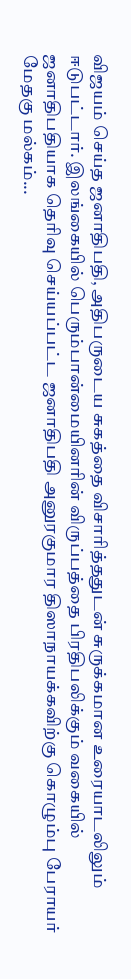விஜயம் செய்த ஜனாதிபதி, அதிபருடைய சுகத்தை விசாரித்ததுடன் சுருக்கமான உரையாடலிலும் ஈடுபட்டார். இலங்கையில் பெரும்பான்மையினரின் விருப்பத்தை பிரதிபலிக்கும் வகையில் ஜனாதிபதியாக தெரிவு செய்யப்பட்ட ஜனாதிபதி அனுரகுமார திஸாநாயக்கவிற்கு கொழும்பு பேராயர் மேதகு மல்கம்...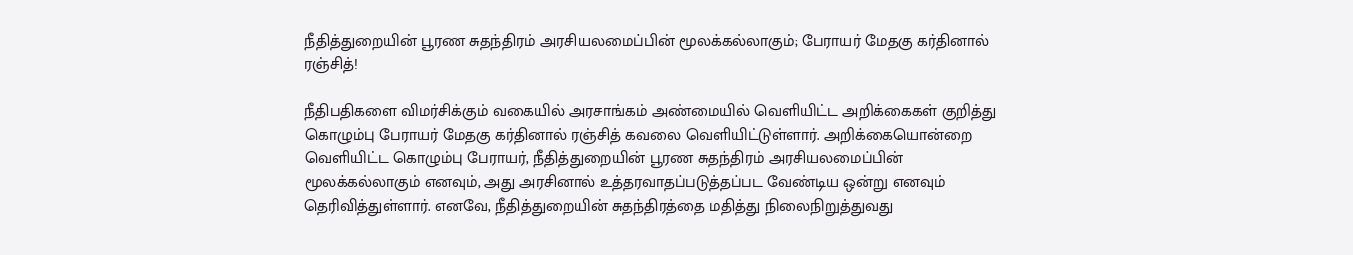நீதித்துறையின் பூரண சுதந்திரம் அரசியலமைப்பின் மூலக்கல்லாகும்; பேராயர் மேதகு கர்தினால் ரஞ்சித்!

நீதிபதிகளை விமர்சிக்கும் வகையில் அரசாங்கம் அண்மையில் வெளியிட்ட அறிக்கைகள் குறித்து கொழும்பு பேராயர் மேதகு கர்தினால் ரஞ்சித் கவலை வெளியிட்டுள்ளார். அறிக்கையொன்றை வெளியிட்ட கொழும்பு பேராயர், நீதித்துறையின் பூரண சுதந்திரம் அரசியலமைப்பின் மூலக்கல்லாகும் எனவும், அது அரசினால் உத்தரவாதப்படுத்தப்பட வேண்டிய ஒன்று எனவும் தெரிவித்துள்ளார். எனவே, நீதித்துறையின் சுதந்திரத்தை மதித்து நிலைநிறுத்துவது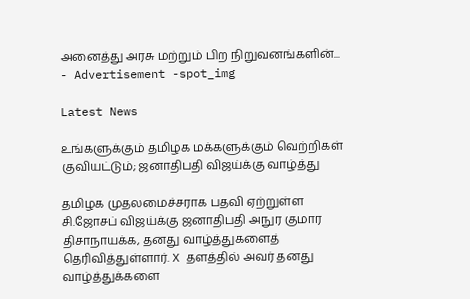அனைத்து அரசு மற்றும் பிற நிறுவனங்களின்...
- Advertisement -spot_img

Latest News

உங்களுக்கும் தமிழக மக்களுக்கும் வெற்றிகள் குவியட்டும்; ஜனாதிபதி விஜய்க்கு வாழ்த்து

தமிழக முதலமைச்சராக பதவி ஏற்றுள்ள சி.ஜோசப் விஜய்க்கு ஜனாதிபதி அநுர குமார திசாநாயக்க, தனது வாழ்த்துகளைத் தெரிவித்துள்ளார். X தளத்தில் அவர் தனது வாழ்த்துக்களை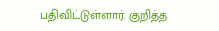பதிவிட்டுள்ளார். குறித்த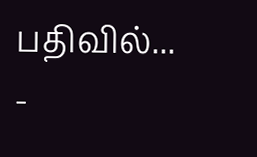பதிவில்...
-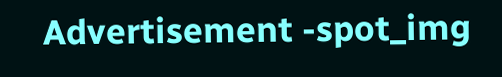Advertisement -spot_img